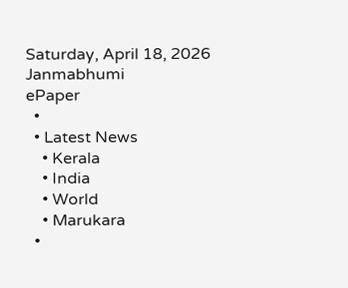Saturday, April 18, 2026
Janmabhumi
ePaper
  •
  • Latest News
    • Kerala
    • India
    • World
    • Marukara
  •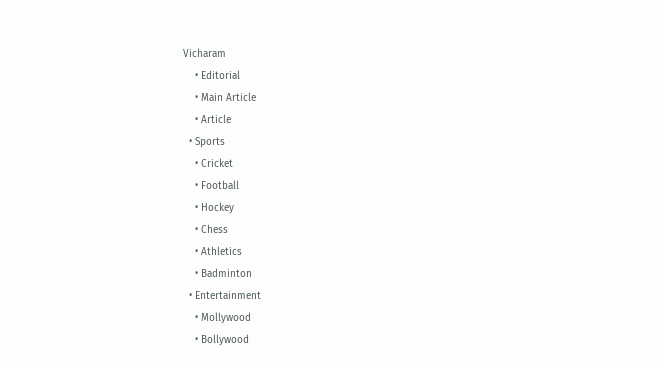Vicharam
    • Editorial
    • Main Article
    • Article
  • Sports
    • Cricket
    • Football
    • Hockey
    • Chess
    • Athletics
    • Badminton
  • Entertainment
    • Mollywood
    • Bollywood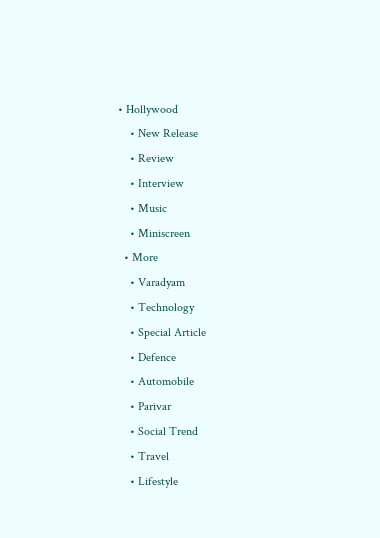• Hollywood
    • New Release
    • Review
    • Interview
    • Music
    • Miniscreen
  • More
    • Varadyam
    • Technology
    • Special Article
    • Defence
    • Automobile
    • Parivar
    • Social Trend
    • Travel
    • Lifestyle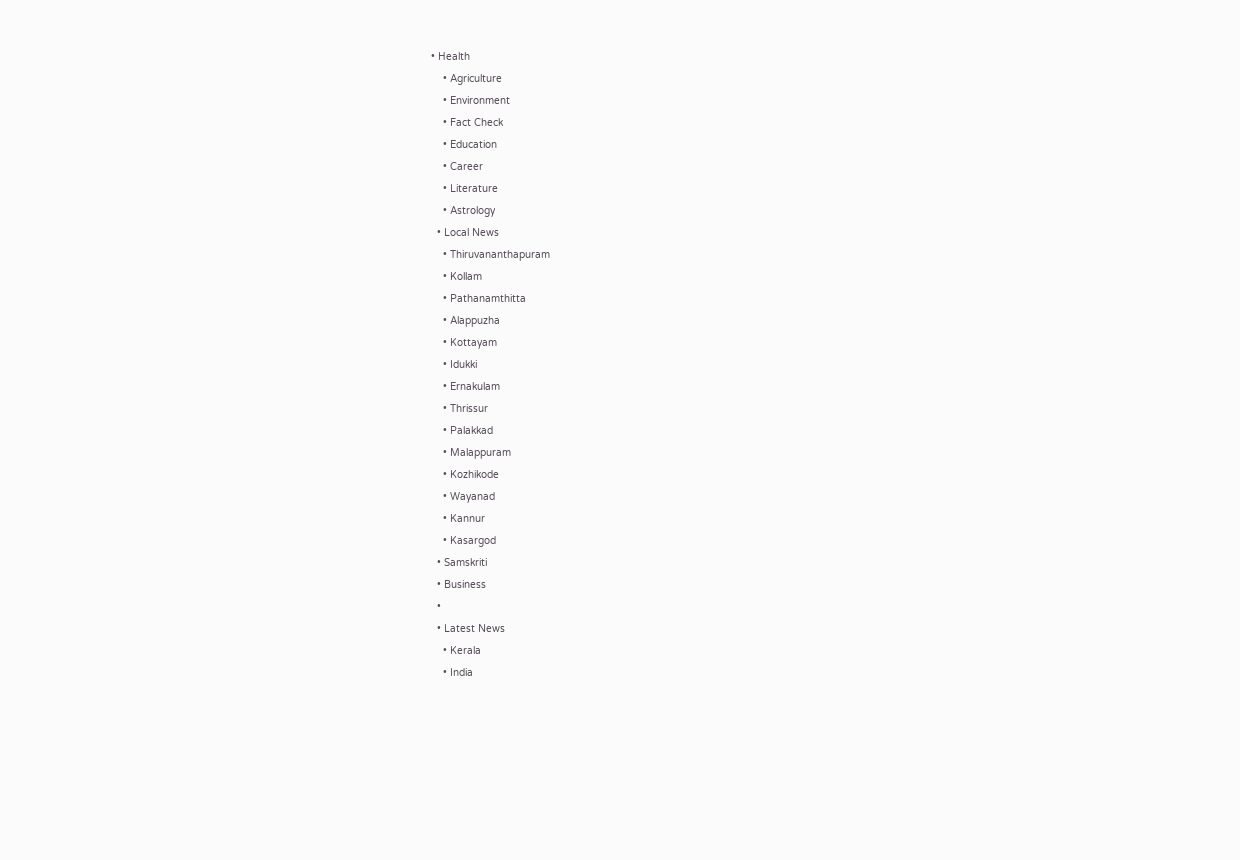• Health
    • Agriculture
    • Environment
    • Fact Check
    • Education
    • Career
    • Literature
    • Astrology
  • Local News
    • Thiruvananthapuram
    • Kollam
    • Pathanamthitta
    • Alappuzha
    • Kottayam
    • Idukki
    • Ernakulam
    • Thrissur
    • Palakkad
    • Malappuram
    • Kozhikode
    • Wayanad
    • Kannur
    • Kasargod
  • Samskriti
  • Business
  •
  • Latest News
    • Kerala
    • India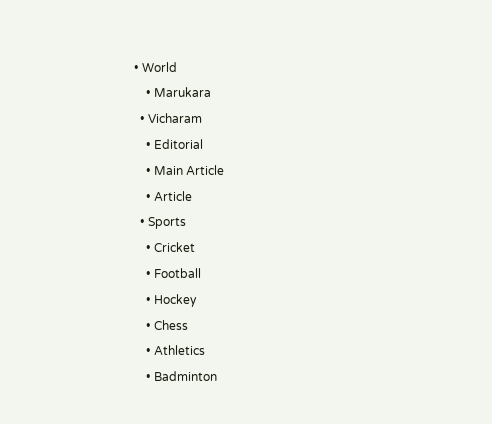• World
    • Marukara
  • Vicharam
    • Editorial
    • Main Article
    • Article
  • Sports
    • Cricket
    • Football
    • Hockey
    • Chess
    • Athletics
    • Badminton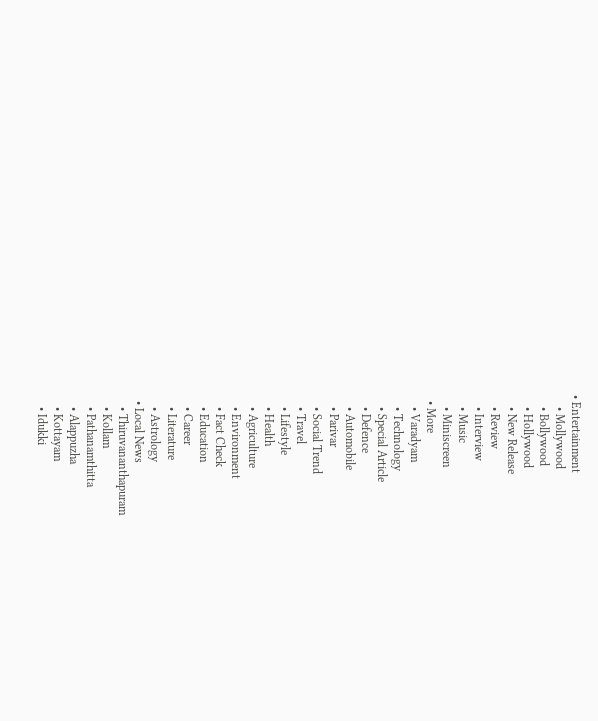• Entertainment
    • Mollywood
    • Bollywood
    • Hollywood
    • New Release
    • Review
    • Interview
    • Music
    • Miniscreen
  • More
    • Varadyam
    • Technology
    • Special Article
    • Defence
    • Automobile
    • Parivar
    • Social Trend
    • Travel
    • Lifestyle
    • Health
    • Agriculture
    • Environment
    • Fact Check
    • Education
    • Career
    • Literature
    • Astrology
  • Local News
    • Thiruvananthapuram
    • Kollam
    • Pathanamthitta
    • Alappuzha
    • Kottayam
    • Idukki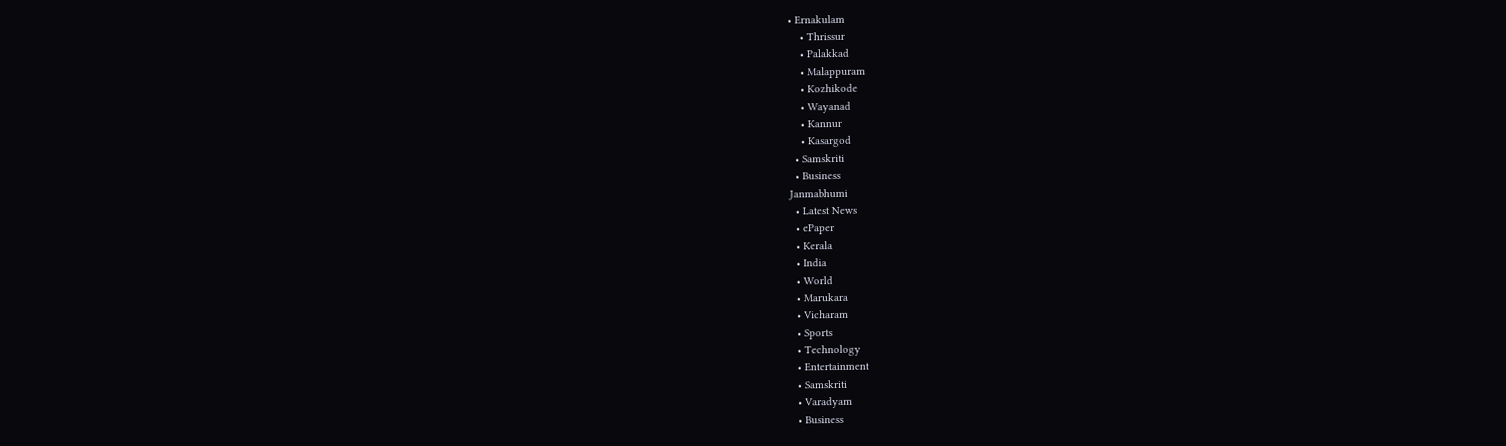• Ernakulam
    • Thrissur
    • Palakkad
    • Malappuram
    • Kozhikode
    • Wayanad
    • Kannur
    • Kasargod
  • Samskriti
  • Business
Janmabhumi
  • Latest News
  • ePaper
  • Kerala
  • India
  • World
  • Marukara
  • Vicharam
  • Sports
  • Technology
  • Entertainment
  • Samskriti
  • Varadyam
  • Business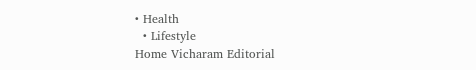• Health
  • Lifestyle
Home Vicharam Editorial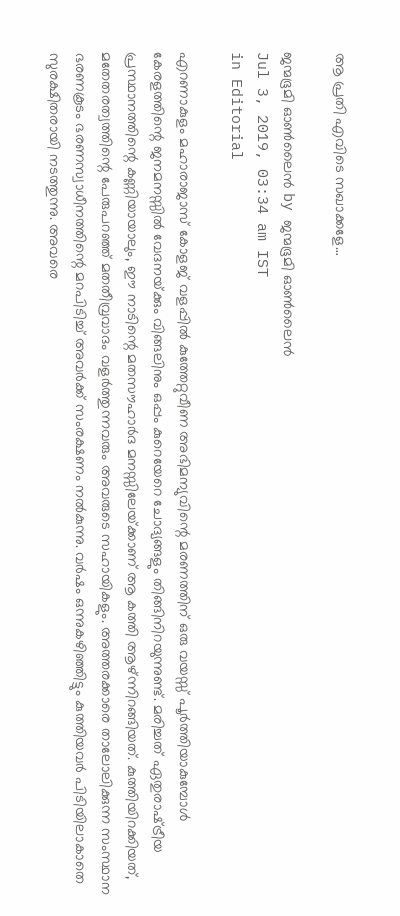ആ പ്രതി എവിടെ സഖാക്കളേ…

ജന്മഭൂമി ഓണ്‍ലൈന്‍ by ജന്മഭൂമി ഓണ്‍ലൈന്‍
Jul 3, 2019, 03:34 am IST
in Editorial

എറണാകുളം മഹാരാജാസ് കോളജ് വളപ്പില്‍ കുത്തേറ്റുവീണ അഭിമന്യുവിന്റെ മരണത്തിന് ഒരു വയസ്സ് പൂര്‍ത്തിയാകുമ്പോള്‍ കേരളത്തിന്റെ ജനമനസ്സില്‍ വേദനയ്‌ക്കും വിങ്ങലിനും ഒപ്പം കുറെയേറെ ചോദ്യങ്ങളും തിങ്ങിനിറയുന്നുണ്ട്. മരിച്ചത് ഏതുരാഷ്‌ട്രീയ പ്രസ്ഥാനത്തിന്റെ കണ്ണിയായാലും, ഈ നാടിന്റെ മതസൗഹാര്‍ദ മനസ്സിലേയ്‌ക്കാണ് ആ കത്തി ആഴ്ന്നിറങ്ങിയത്. കുത്തിയിറക്കിയത്, മതേതരത്വത്തിന്റെ പേരുപറഞ്ഞ് മതതീവ്രവാദം വളര്‍ത്തുന്നവരും അവരുടെ സഹായികളും. അത്തരക്കാരെ താലോലിക്കുന്ന സംസ്ഥാന ഭരണകൂടം ഭരണസ്വാധീനത്തിന്റെ മറപിടിച്ച് അവര്‍ക്ക് സംരക്ഷണം നല്‍കുന്നു. വര്‍ഷം ഒന്നുകഴിഞ്ഞിട്ടും കുത്തിയവര്‍ പിടിയിലാകാതെ സുരക്ഷിതരായി നടത്തുന്നു. അവരെ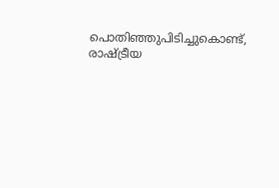പൊതിഞ്ഞുപിടിച്ചുകൊണ്ട്, രാഷ്‌ട്രീയ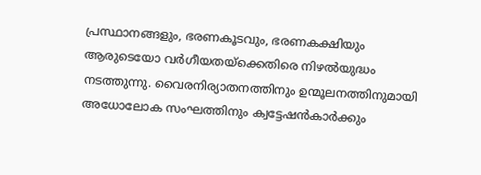പ്രസ്ഥാനങ്ങളും, ഭരണകൂടവും, ഭരണകക്ഷിയും ആരുടെയോ വര്‍ഗീയതയ്‌ക്കെതിരെ നിഴല്‍യുദ്ധം നടത്തുന്നു. വൈരനിര്യാതനത്തിനും ഉന്മൂലനത്തിനുമായി അധോലോക സംഘത്തിനും ക്വട്ടേഷന്‍കാര്‍ക്കും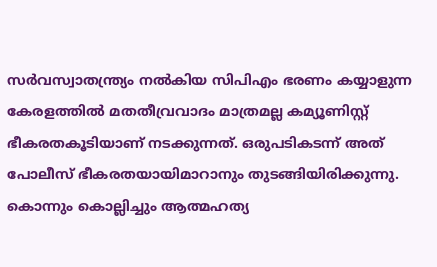സര്‍വസ്വാതന്ത്ര്യം നല്‍കിയ സിപിഎം ഭരണം കയ്യാളുന്ന കേരളത്തില്‍ മതതീവ്രവാദം മാത്രമല്ല കമ്യൂണിസ്റ്റ് ഭീകരതകൂടിയാണ് നടക്കുന്നത്. ഒരുപടികടന്ന് അത് പോലീസ് ഭീകരതയായിമാറാനും തുടങ്ങിയിരിക്കുന്നു. കൊന്നും കൊല്ലിച്ചും ആത്മഹത്യ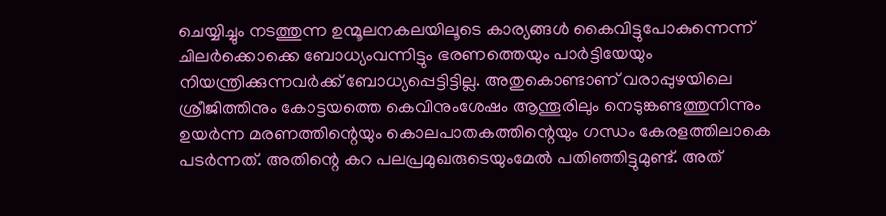ചെയ്യിച്ചും നടത്തുന്ന ഉന്മൂലനകലയിലൂടെ കാര്യങ്ങള്‍ കൈവിട്ടുപോകുന്നെന്ന് ചിലര്‍ക്കൊക്കെ ബോധ്യംവന്നിട്ടും ഭരണത്തെയും പാര്‍ട്ടിയേയും നിയന്ത്രിക്കുന്നവര്‍ക്ക് ബോധ്യപ്പെട്ടിട്ടില്ല. അതുകൊണ്ടാണ് വരാപ്പുഴയിലെ ശ്രീജിത്തിനും കോട്ടയത്തെ കെവിനുംശേഷം ആന്തൂരിലും നെടുങ്കണ്ടത്തുനിന്നും ഉയര്‍ന്ന മരണത്തിന്റെയും കൊലപാതകത്തിന്റെയും ഗന്ധം കേരളത്തിലാകെ പടര്‍ന്നത്. അതിന്റെ കറ പലപ്രമുഖരുടെയുംമേല്‍ പതിഞ്ഞിട്ടുമുണ്ട്. അത്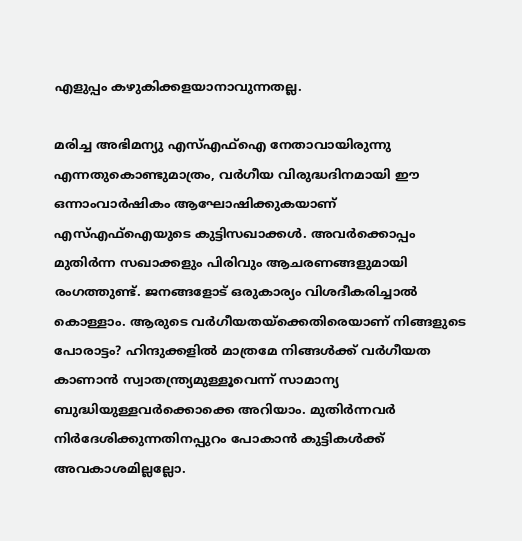എളുപ്പം കഴുകിക്കളയാനാവുന്നതല്ല.

മരിച്ച അഭിമന്യു എസ്എഫ്ഐ നേതാവായിരുന്നു എന്നതുകൊണ്ടുമാത്രം, വര്‍ഗീയ വിരുദ്ധദിനമായി ഈ ഒന്നാംവാര്‍ഷികം ആഘോഷിക്കുകയാണ് എസ്എഫ്ഐയുടെ കുട്ടിസഖാക്കള്‍. അവര്‍ക്കൊപ്പം മുതിര്‍ന്ന സഖാക്കളും പിരിവും ആചരണങ്ങളുമായി രംഗത്തുണ്ട്. ജനങ്ങളോട് ഒരുകാര്യം വിശദീകരിച്ചാല്‍ കൊള്ളാം. ആരുടെ വര്‍ഗീയതയ്‌ക്കെതിരെയാണ് നിങ്ങളുടെ പോരാട്ടം? ഹിന്ദുക്കളില്‍ മാത്രമേ നിങ്ങള്‍ക്ക് വര്‍ഗീയത കാണാന്‍ സ്വാതന്ത്ര്യമുള്ളൂവെന്ന് സാമാന്യ ബുദ്ധിയുള്ളവര്‍ക്കൊക്കെ അറിയാം. മുതിര്‍ന്നവര്‍ നിര്‍ദേശിക്കുന്നതിനപ്പുറം പോകാന്‍ കുട്ടികള്‍ക്ക് അവകാശമില്ലല്ലോ.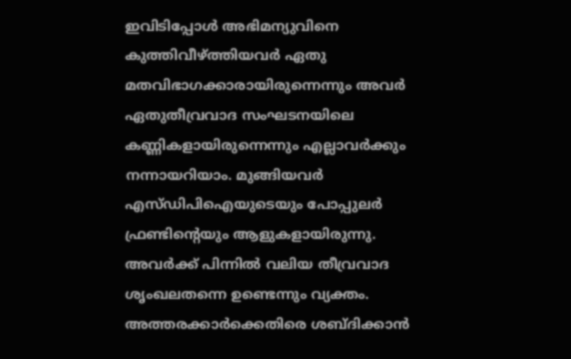ഇവിടിപ്പോള്‍ അഭിമന്യുവിനെ കുത്തിവീഴ്‌ത്തിയവര്‍ ഏതു മതവിഭാഗക്കാരായിരുന്നെന്നും അവര്‍ ഏതുതീവ്രവാദ സംഘടനയിലെ കണ്ണികളായിരുന്നെന്നും എല്ലാവര്‍ക്കും നന്നായറിയാം. മുങ്ങിയവര്‍ എസ്ഡിപിഐയുടെയും പോപ്പുലര്‍ ഫ്രണ്ടിന്റെയും ആളുകളായിരുന്നു. അവര്‍ക്ക് പിന്നില്‍ വലിയ തീവ്രവാദ ശൃംഖലതന്നെ ഉണ്ടെന്നും വ്യക്തം. അത്തരക്കാര്‍ക്കെതിരെ ശബ്ദിക്കാന്‍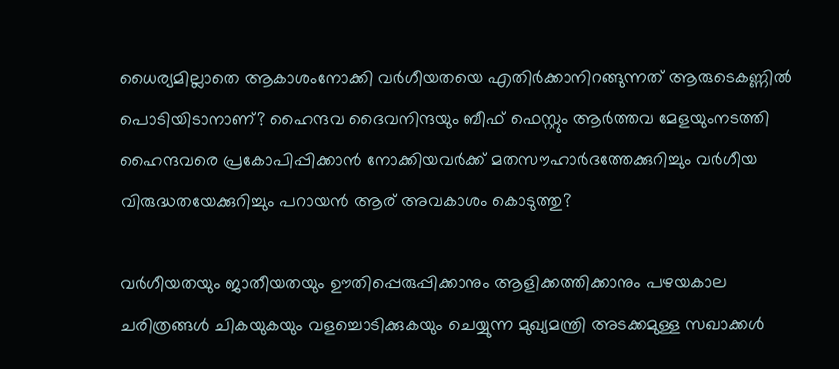ധൈര്യമില്ലാതെ ആകാശംനോക്കി വര്‍ഗീയതയെ എതിര്‍ക്കാനിറങ്ങുന്നത് ആരുടെകണ്ണില്‍ പൊടിയിടാനാണ്? ഹൈന്ദവ ദൈവനിന്ദയും ബീഫ് ഫെസ്റ്റും ആര്‍ത്തവ മേളയുംനടത്തി ഹൈന്ദവരെ പ്രകോപിപ്പിക്കാന്‍ നോക്കിയവര്‍ക്ക് മതസൗഹാര്‍ദത്തേക്കുറിച്ചും വര്‍ഗീയ വിരുദ്ധതയേക്കുറിച്ചും പറായന്‍ ആര് അവകാശം കൊടുത്തു?

വര്‍ഗീയതയും ജാതീയതയും ഊതിപ്പെരുപ്പിക്കാനും ആളിക്കത്തിക്കാനും പഴയകാല ചരിത്രങ്ങള്‍ ചികയുകയും വളച്ചൊടിക്കുകയും ചെയ്യുന്ന മുഖ്യമന്ത്രി അടക്കമുള്ള സഖാക്കള്‍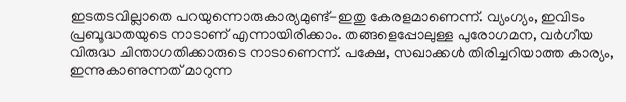ഇടതടവില്ലാതെ പറയുന്നൊരുകാര്യമുണ്ട്-ഇതു കേരളമാണെന്ന്. വ്യംഗ്യം, ഇവിടം പ്രബൂദ്ധതയുടെ നാടാണ് എന്നായിരിക്കാം. തങ്ങളെപ്പോലുള്ള പുരോഗമന, വര്‍ഗീയ വിരുദ്ധ ചിന്താഗതിക്കാരുടെ നാടാണെന്ന്. പക്ഷേ, സഖാക്കള്‍ തിരിച്ചറിയാത്ത കാര്യം, ഇന്നുകാണുന്നത് മാറുന്ന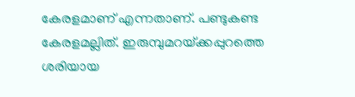കേരളമാണ് എന്നതാണ്. പണ്ടുകണ്ട കേരളമല്ലിത്. ഇരുമ്പുമറയ്‌ക്കപ്പുറത്തെ ശരിയായ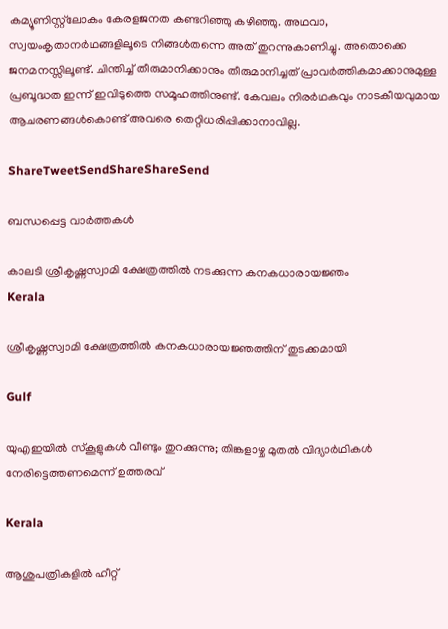കമ്യൂണിസ്റ്റ്‌ലോകം കേരളജനത കണ്ടറിഞ്ഞു കഴിഞ്ഞു. അഥവാ, സ്വയംകൃതാനര്‍ഥങ്ങളിലൂടെ നിങ്ങള്‍തന്നെ അത് തുറന്നുകാണിച്ചു. അതൊക്കെ ജനമനസ്സിലൂണ്ട്. ചിന്തിച്ച് തീരുമാനിക്കാനും തീരുമാനിച്ചത് പ്രാവര്‍ത്തികമാക്കാനുമുള്ള പ്രബൂദ്ധത ഇന്ന് ഇവിടുത്തെ സമൂഹത്തിനുണ്ട്. കേവലം നിരര്‍ഥകവും നാടകീയവുമായ ആചരണങ്ങള്‍കൊണ്ട് അവരെ തെറ്റിധരിപ്പിക്കാനാവില്ല.

ShareTweetSendShareShareSend

ബന്ധപ്പെട്ട വാര്‍ത്തകള്‍

കാലടി ശ്രീകൃഷ്ണസ്വാമി ക്ഷേത്രത്തില്‍ നടക്കുന്ന കനകധാരായജ്ഞം
Kerala

ശ്രീകൃഷ്ണസ്വാമി ക്ഷേത്രത്തില്‍ കനകധാരായജ്ഞത്തിന് തുടക്കമായി

Gulf

യുഎഇയിൽ സ്കൂളുകൾ വീണ്ടും തുറക്കുന്നു; തിങ്കളാഴ്ച മുതൽ വിദ്യാർഥികൾ നേരിട്ടെത്തണമെന്ന് ഉത്തരവ്

Kerala

ആശുപത്രികളില്‍ ഹീറ്റ്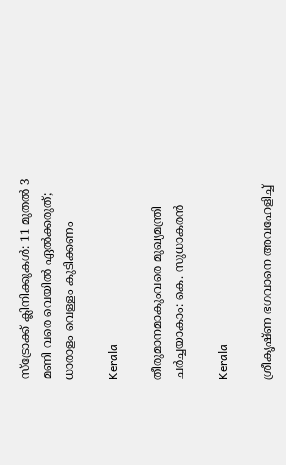സ്‌ട്രോക്ക് ക്ലിനിക്കുകള്‍: 11 മുതല്‍ 3 മണി വരെ വെയില്‍ ഏല്‍ക്കരുത്; ധാരാളം വെള്ളം കുടിക്കണം

Kerala

തീരുമാനമാകുംവരെ മുഖ്യമന്ത്രി ചര്‍ച്ചയാകാം: കെ. സുധാകരന്‍

Kerala

ശ്രീകൃഷ്ണ ഭഗവാനെ അവഹേളിച്ച്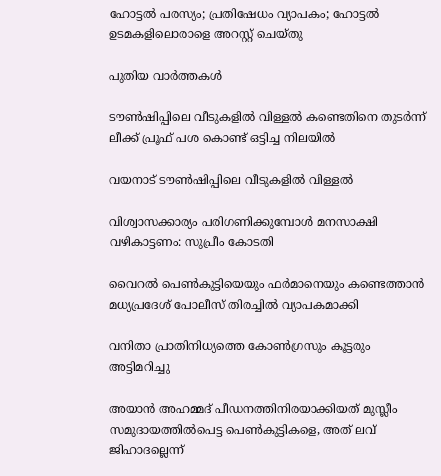ഹോട്ടല്‍ പരസ്യം; പ്രതിഷേധം വ്യാപകം; ഹോട്ടല്‍ ഉടമകളിലൊരാളെ അറസ്റ്റ് ചെയ്തു

പുതിയ വാര്‍ത്തകള്‍

ടൗണ്‍ഷിപ്പിലെ വീടുകളില്‍ വിള്ളല്‍ കണ്ടെതിനെ തുടര്‍ന്ന് ലീക്ക് പ്രൂഫ് പശ കൊണ്ട് ഒട്ടിച്ച നിലയില്‍

വയനാട് ടൗണ്‍ഷിപ്പിലെ വീടുകളില്‍ വിള്ളല്‍

വിശ്വാസക്കാര്യം പരിഗണിക്കുമ്പോള്‍ മനസാക്ഷി വഴികാട്ടണം: സുപ്രീം കോടതി

വൈറല്‍ പെണ്‍കുട്ടിയെയും ഫര്‍മാനെയും കണ്ടെത്താന്‍ മധ്യപ്രദേശ് പോലീസ് തിരച്ചില്‍ വ്യാപകമാക്കി

വനിതാ പ്രാതിനിധ്യത്തെ കോണ്‍ഗ്രസും കൂട്ടരും അട്ടിമറിച്ചു

അയാൻ അഹമ്മദ് പീഡനത്തിനിരയാക്കിയത് മുസ്ലീം സമുദായത്തിൽപെട്ട പെൺകുട്ടികളെ, അത് ലവ് ജിഹാദല്ലെന്ന്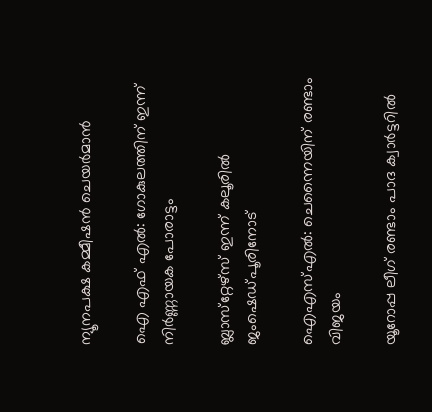ന്യൂനപക്ഷ കമ്മീഷൻ ചെയർമാൻ

ഐ എഫ് എല്‍: ഗോകുലത്തിന് ഇന്ന് നിര്‍ണ്ണായക പോരാട്ടം

ബ്ലാസ്‌റ്റേഴ്‌സ് ഇന്ന് കലൂരില്‍ ജംഷെഡ്പൂരിനോട്

ഐഎസ്എല്‍: ചെന്നൈയിന് രണ്ടാം വിജയം

യൂറോപ്പ ലീഗ് രണ്ടാം പാദ ക്വാര്‍ട്ടറില്‍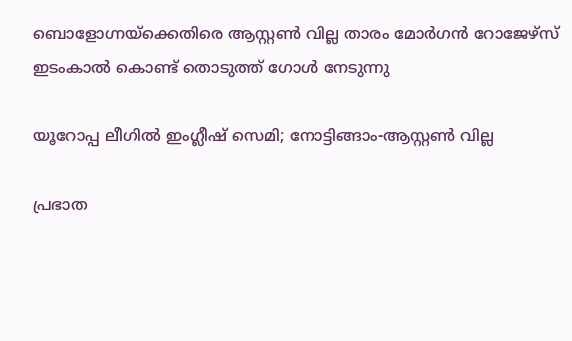ബൊളോഗ്നയ്‌ക്കെതിരെ ആസ്റ്റണ്‍ വില്ല താരം മോര്‍ഗന്‍ റോജേഴ്‌സ് ഇടംകാല്‍ കൊണ്ട് തൊടുത്ത് ഗോള്‍ നേടുന്നു

യൂറോപ്പ ലീഗില്‍ ഇംഗ്ലീഷ് സെമി; നോട്ടിങ്ങാം-ആസ്റ്റണ്‍ വില്ല

പ്രഭാത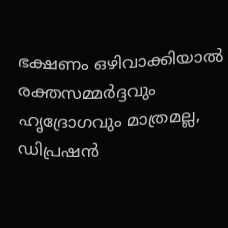ഭക്ഷണം ഒഴിവാക്കിയാൽ രക്തസമ്മർദ്ദവും ഹൃദ്രോഗവും മാത്രമല്ല, ഡിപ്രഷൻ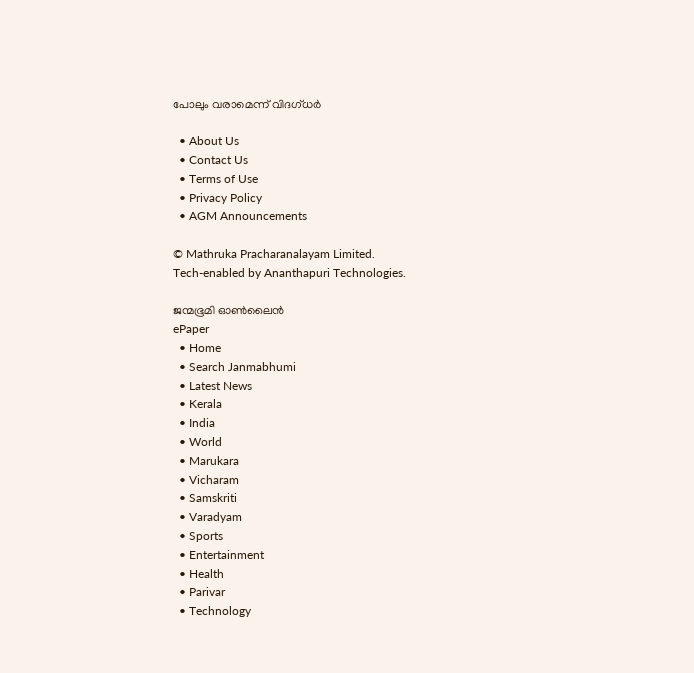പോലും വരാമെന്ന് വിദഗ്ധർ

  • About Us
  • Contact Us
  • Terms of Use
  • Privacy Policy
  • AGM Announcements

© Mathruka Pracharanalayam Limited.
Tech-enabled by Ananthapuri Technologies.

ജന്മഭൂമി ഓണ്‍ലൈന്‍
ePaper
  • Home
  • Search Janmabhumi
  • Latest News
  • Kerala
  • India
  • World
  • Marukara
  • Vicharam
  • Samskriti
  • Varadyam
  • Sports
  • Entertainment
  • Health
  • Parivar
  • Technology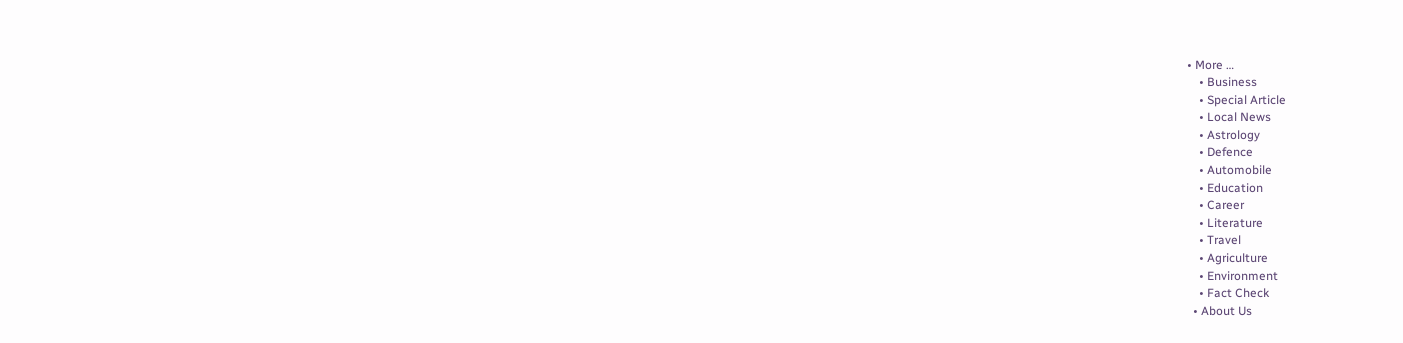• More …
    • Business
    • Special Article
    • Local News
    • Astrology
    • Defence
    • Automobile
    • Education
    • Career
    • Literature
    • Travel
    • Agriculture
    • Environment
    • Fact Check
  • About Us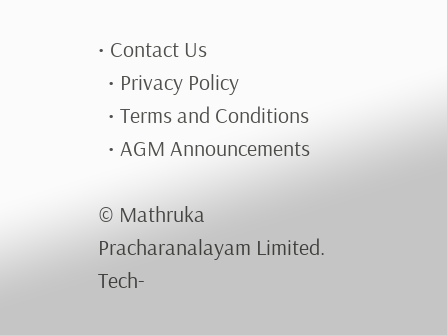• Contact Us
  • Privacy Policy
  • Terms and Conditions
  • AGM Announcements

© Mathruka Pracharanalayam Limited.
Tech-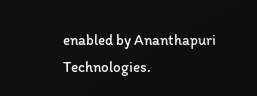enabled by Ananthapuri Technologies.